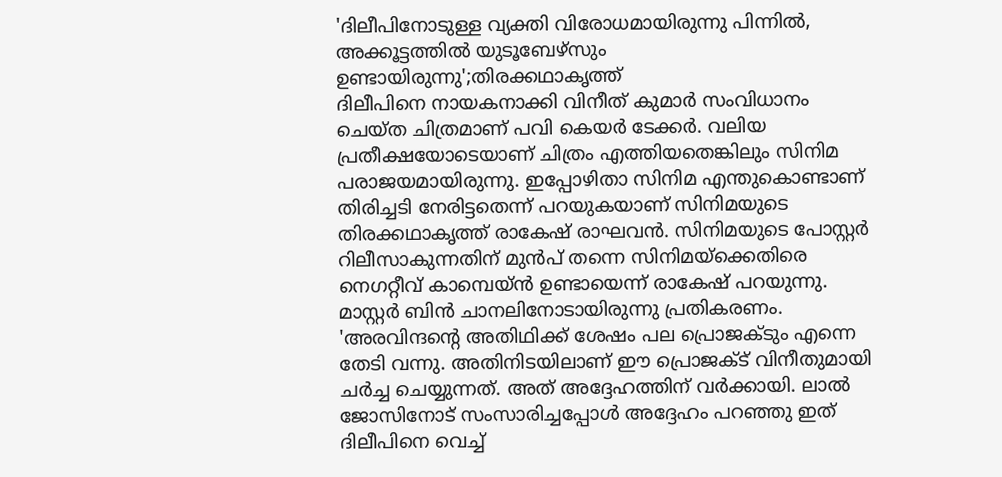'ദിലീപിനോടുള്ള വ്യക്തി വിരോധമായിരുന്നു പിന്നിൽ, അക്കൂട്ടത്തിൽ യുടൂബേഴ്സും ഉണ്ടായിരുന്നു';തിരക്കഥാകൃത്ത്
ദിലീപിനെ നായകനാക്കി വിനീത് കുമാർ സംവിധാനം ചെയ്ത ചിത്രമാണ് പവി കെയർ ടേക്കർ. വലിയ പ്രതീക്ഷയോടെയാണ് ചിത്രം എത്തിയതെങ്കിലും സിനിമ പരാജയമായിരുന്നു. ഇപ്പോഴിതാ സിനിമ എന്തുകൊണ്ടാണ് തിരിച്ചടി നേരിട്ടതെന്ന് പറയുകയാണ് സിനിമയുടെ തിരക്കഥാകൃത്ത് രാകേഷ് രാഘവൻ. സിനിമയുടെ പോസ്റ്റർ റിലീസാകുന്നതിന് മുൻപ് തന്നെ സിനിമയ്ക്കെതിരെ നെഗറ്റീവ് കാമ്പെയ്ൻ ഉണ്ടായെന്ന് രാകേഷ് പറയുന്നു. മാസ്റ്റർ ബിൻ ചാനലിനോടായിരുന്നു പ്രതികരണം.
'അരവിന്ദന്റെ അതിഥിക്ക് ശേഷം പല പ്രൊജക്ടും എന്നെ തേടി വന്നു. അതിനിടയിലാണ് ഈ പ്രൊജക്ട് വിനീതുമായി ചർച്ച ചെയ്യുന്നത്. അത് അദ്ദേഹത്തിന് വർക്കായി. ലാൽ ജോസിനോട് സംസാരിച്ചപ്പോൾ അദ്ദേഹം പറഞ്ഞു ഇത് ദിലീപിനെ വെച്ച്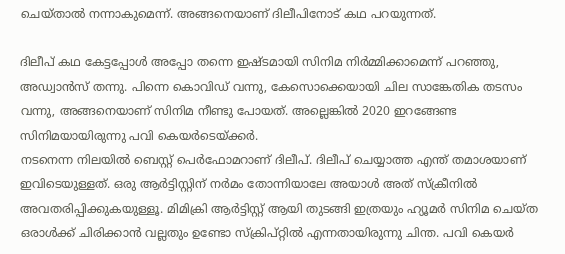ചെയ്താൽ നന്നാകുമെന്ന്. അങ്ങനെയാണ് ദിലീപിനോട് കഥ പറയുന്നത്.

ദിലീപ് കഥ കേട്ടപ്പോൾ അപ്പോ തന്നെ ഇഷ്ടമായി സിനിമ നിർമ്മിക്കാമെന്ന് പറഞ്ഞു, അഡ്വാൻസ് തന്നു. പിന്നെ കൊവിഡ് വന്നു, കേസൊക്കെയായി ചില സാങ്കേതിക തടസം വന്നു, അങ്ങനെയാണ് സിനിമ നീണ്ടു പോയത്. അല്ലെങ്കിൽ 2020 ഇറങ്ങേണ്ട സിനിമയായിരുന്നു പവി കെയർടെയ്ക്കർ.
നടനെന്ന നിലയിൽ ബെസ്റ്റ് പെർഫോമറാണ് ദിലീപ്. ദിലീപ് ചെയ്യാത്ത എന്ത് തമാശയാണ് ഇവിടെയുള്ളത്. ഒരു ആർട്ടിസ്റ്റിന് നർമം തോന്നിയാലേ അയാൾ അത് സ്ക്രീനിൽ അവതരിപ്പിക്കുകയുള്ളൂ. മിമിക്രി ആർട്ടിസ്റ്റ് ആയി തുടങ്ങി ഇത്രയും ഹ്യൂമർ സിനിമ ചെയ്ത ഒരാൾക്ക് ചിരിക്കാൻ വല്ലതും ഉണ്ടോ സ്ക്രിപ്റ്റിൽ എന്നതായിരുന്നു ചിന്ത. പവി കെയർ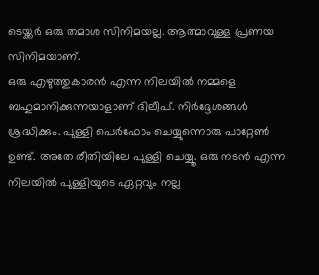ടെയ്ക്കർ ഒരു തമാശ സിനിമയല്ല. ആത്മാവുള്ള പ്രണയ സിനിമയാണ്.
ഒരു എഴുത്തുകാരൻ എന്ന നിലയിൽ നമ്മളെ ബഹുമാനിക്കുന്നയാളാണ് ദിലീപ്. നിർദ്ദേശങ്ങൾ ശ്രദ്ധിക്കും. പുള്ളി പെർഫോം ചെയ്യുന്നൊരു പാറ്റേൺ ഉണ്ട്. അതേ രീതിയിലേ പുള്ളി ചെയ്യൂ. ഒരു നടൻ എന്ന നിലയിൽ പുള്ളിയുടെ ഏറ്റവും നല്ല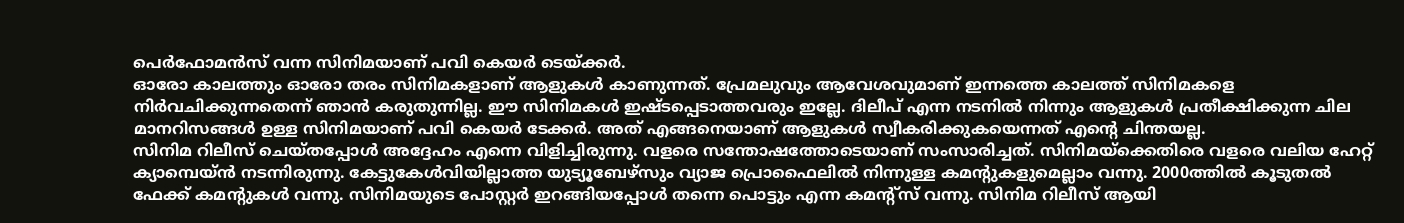പെർഫോമൻസ് വന്ന സിനിമയാണ് പവി കെയർ ടെയ്ക്കർ.
ഓരോ കാലത്തും ഓരോ തരം സിനിമകളാണ് ആളുകൾ കാണുന്നത്. പ്രേമലുവും ആവേശവുമാണ് ഇന്നത്തെ കാലത്ത് സിനിമകളെ നിർവചിക്കുന്നതെന്ന് ഞാൻ കരുതുന്നില്ല. ഈ സിനിമകൾ ഇഷ്ടപ്പെടാത്തവരും ഇല്ലേ. ദിലീപ് എന്ന നടനിൽ നിന്നും ആളുകൾ പ്രതീക്ഷിക്കുന്ന ചില മാനറിസങ്ങൾ ഉള്ള സിനിമയാണ് പവി കെയർ ടേക്കർ. അത് എങ്ങനെയാണ് ആളുകൾ സ്വീകരിക്കുകയെന്നത് എന്റെ ചിന്തയല്ല.
സിനിമ റിലീസ് ചെയ്തപ്പോൾ അദ്ദേഹം എന്നെ വിളിച്ചിരുന്നു. വളരെ സന്തോഷത്തോടെയാണ് സംസാരിച്ചത്. സിനിമയ്ക്കെതിരെ വളരെ വലിയ ഹേറ്റ് ക്യാമ്പെയ്ൻ നടന്നിരുന്നു. കേട്ടുകേൾവിയില്ലാത്ത യുട്യൂബേഴ്സും വ്യാജ പ്രൊഫൈലിൽ നിന്നുള്ള കമന്റുകളുമെല്ലാം വന്നു. 2000ത്തിൽ കൂടുതൽ ഫേക്ക് കമന്റുകൾ വന്നു. സിനിമയുടെ പോസ്റ്റർ ഇറങ്ങിയപ്പോൾ തന്നെ പൊട്ടും എന്ന കമന്റ്സ് വന്നു. സിനിമ റിലീസ് ആയി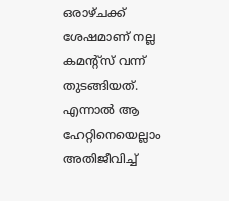ഒരാഴ്ചക്ക് ശേഷമാണ് നല്ല കമന്റ്സ് വന്ന് തുടങ്ങിയത്. എന്നാൽ ആ ഹേറ്റിനെയെല്ലാം അതിജീവിച്ച്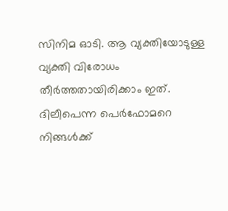സിനിമ ഓടി. ആ വ്യക്തിയോടുള്ള വ്യക്തി വിരോധം തീർത്തതായിരിക്കാം ഇത്. ദിലീപെന്ന പെർഫോമറെ നിങ്ങൾക്ക്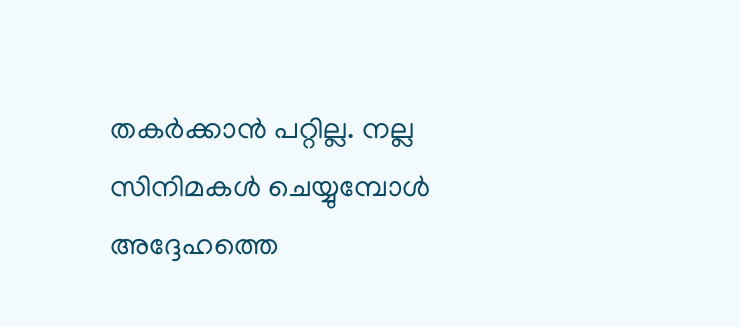തകർക്കാൻ പറ്റില്ല. നല്ല സിനിമകൾ ചെയ്യുമ്പോൾ അദ്ദേഹത്തെ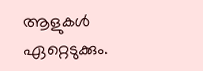ആളുകൾ ഏറ്റെടുക്കും.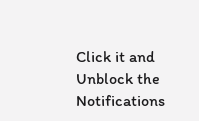Click it and Unblock the Notifications